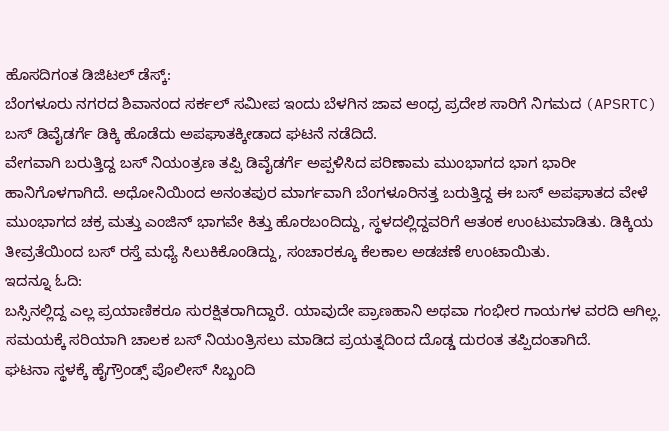ಹೊಸದಿಗಂತ ಡಿಜಿಟಲ್ ಡೆಸ್ಕ್:
ಬೆಂಗಳೂರು ನಗರದ ಶಿವಾನಂದ ಸರ್ಕಲ್ ಸಮೀಪ ಇಂದು ಬೆಳಗಿನ ಜಾವ ಆಂಧ್ರ ಪ್ರದೇಶ ಸಾರಿಗೆ ನಿಗಮದ (APSRTC) ಬಸ್ ಡಿವೈಡರ್ಗೆ ಡಿಕ್ಕಿ ಹೊಡೆದು ಅಪಘಾತಕ್ಕೀಡಾದ ಘಟನೆ ನಡೆದಿದೆ.
ವೇಗವಾಗಿ ಬರುತ್ತಿದ್ದ ಬಸ್ ನಿಯಂತ್ರಣ ತಪ್ಪಿ ಡಿವೈಡರ್ಗೆ ಅಪ್ಪಳಿಸಿದ ಪರಿಣಾಮ ಮುಂಭಾಗದ ಭಾಗ ಭಾರೀ ಹಾನಿಗೊಳಗಾಗಿದೆ. ಅಧೋನಿಯಿಂದ ಅನಂತಪುರ ಮಾರ್ಗವಾಗಿ ಬೆಂಗಳೂರಿನತ್ತ ಬರುತ್ತಿದ್ದ ಈ ಬಸ್ ಅಪಘಾತದ ವೇಳೆ ಮುಂಭಾಗದ ಚಕ್ರ ಮತ್ತು ಎಂಜಿನ್ ಭಾಗವೇ ಕಿತ್ತು ಹೊರಬಂದಿದ್ದು, ಸ್ಥಳದಲ್ಲಿದ್ದವರಿಗೆ ಆತಂಕ ಉಂಟುಮಾಡಿತು. ಡಿಕ್ಕಿಯ ತೀವ್ರತೆಯಿಂದ ಬಸ್ ರಸ್ತೆ ಮಧ್ಯೆ ಸಿಲುಕಿಕೊಂಡಿದ್ದು, ಸಂಚಾರಕ್ಕೂ ಕೆಲಕಾಲ ಅಡಚಣೆ ಉಂಟಾಯಿತು.
ಇದನ್ನೂ ಓದಿ:
ಬಸ್ಸಿನಲ್ಲಿದ್ದ ಎಲ್ಲ ಪ್ರಯಾಣಿಕರೂ ಸುರಕ್ಷಿತರಾಗಿದ್ದಾರೆ. ಯಾವುದೇ ಪ್ರಾಣಹಾನಿ ಅಥವಾ ಗಂಭೀರ ಗಾಯಗಳ ವರದಿ ಆಗಿಲ್ಲ. ಸಮಯಕ್ಕೆ ಸರಿಯಾಗಿ ಚಾಲಕ ಬಸ್ ನಿಯಂತ್ರಿಸಲು ಮಾಡಿದ ಪ್ರಯತ್ನದಿಂದ ದೊಡ್ಡ ದುರಂತ ತಪ್ಪಿದಂತಾಗಿದೆ.
ಘಟನಾ ಸ್ಥಳಕ್ಕೆ ಹೈಗ್ರೌಂಡ್ಸ್ ಪೊಲೀಸ್ ಸಿಬ್ಬಂದಿ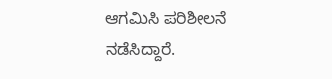ಆಗಮಿಸಿ ಪರಿಶೀಲನೆ ನಡೆಸಿದ್ದಾರೆ.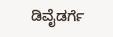ಡಿವೈಡರ್ಗೆ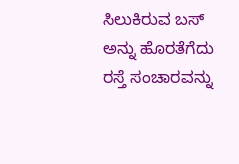ಸಿಲುಕಿರುವ ಬಸ್ ಅನ್ನು ಹೊರತೆಗೆದು ರಸ್ತೆ ಸಂಚಾರವನ್ನು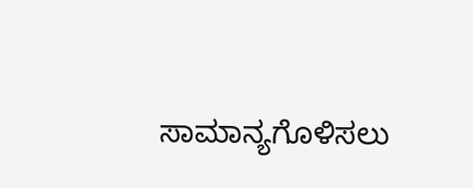ಸಾಮಾನ್ಯಗೊಳಿಸಲು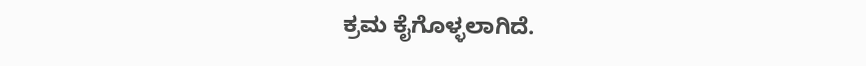ಕ್ರಮ ಕೈಗೊಳ್ಳಲಾಗಿದೆ.